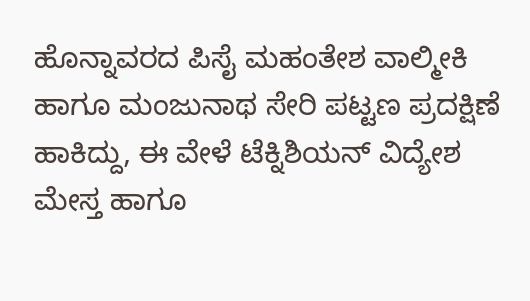ಹೊನ್ನಾವರದ ಪಿಸೈ ಮಹಂತೇಶ ವಾಲ್ಮೀಕಿ ಹಾಗೂ ಮಂಜುನಾಥ ಸೇರಿ ಪಟ್ಟಣ ಪ್ರದಕ್ಷಿಣೆ ಹಾಕಿದ್ದು, ಈ ವೇಳೆ ಟೆಕ್ನಿಶಿಯನ್ ವಿದ್ಯೇಶ ಮೇಸ್ತ ಹಾಗೂ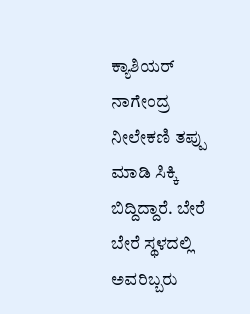ಕ್ಯಾಶಿಯರ್ ನಾಗೇಂದ್ರ ನೀಲೇಕಣಿ ತಪ್ಪು ಮಾಡಿ ಸಿಕ್ಕಿ ಬಿದ್ದಿದ್ದಾರೆ. ಬೇರೆ ಬೇರೆ ಸ್ಥಳದಲ್ಲಿ ಅವರಿಬ್ಬರು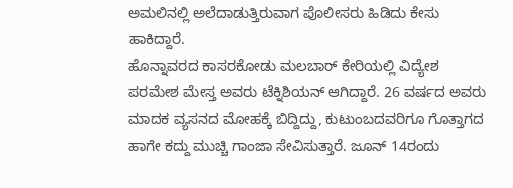ಅಮಲಿನಲ್ಲಿ ಅಲೆದಾಡುತ್ತಿರುವಾಗ ಪೊಲೀಸರು ಹಿಡಿದು ಕೇಸು ಹಾಕಿದ್ದಾರೆ.
ಹೊನ್ನಾವರದ ಕಾಸರಕೋಡು ಮಲಬಾರ್ ಕೇರಿಯಲ್ಲಿ ವಿದ್ಯೇಶ ಪರಮೇಶ ಮೇಸ್ತ ಅವರು ಟೆಕ್ನಿಶಿಯನ್ ಆಗಿದ್ದಾರೆ. 26 ವರ್ಷದ ಅವರು ಮಾದಕ ವ್ಯಸನದ ಮೋಹಕ್ಕೆ ಬಿದ್ದಿದ್ದು, ಕುಟುಂಬದವರಿಗೂ ಗೊತ್ತಾಗದ ಹಾಗೇ ಕದ್ದು ಮುಚ್ಚಿ ಗಾಂಜಾ ಸೇವಿಸುತ್ತಾರೆ. ಜೂನ್ 14ರಂದು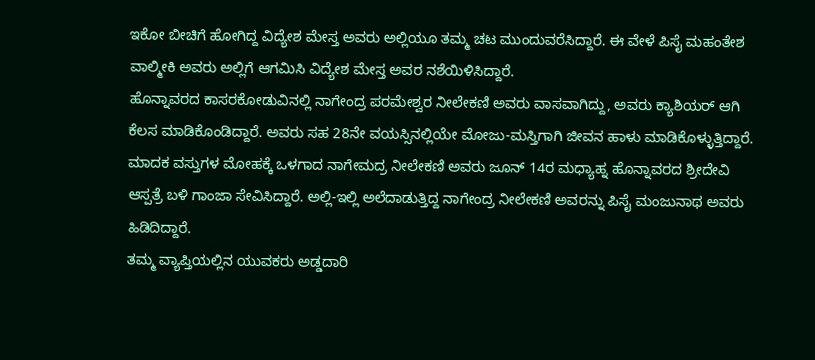ಇಕೋ ಬೀಚಿಗೆ ಹೋಗಿದ್ದ ವಿದ್ಯೇಶ ಮೇಸ್ತ ಅವರು ಅಲ್ಲಿಯೂ ತಮ್ಮ ಚಟ ಮುಂದುವರೆಸಿದ್ದಾರೆ. ಈ ವೇಳೆ ಪಿಸೈ ಮಹಂತೇಶ ವಾಲ್ಮೀಕಿ ಅವರು ಅಲ್ಲಿಗೆ ಆಗಮಿಸಿ ವಿದ್ಯೇಶ ಮೇಸ್ತ ಅವರ ನಶೆಯಿಳಿಸಿದ್ದಾರೆ.
ಹೊನ್ನಾವರದ ಕಾಸರಕೋಡುವಿನಲ್ಲಿ ನಾಗೇಂದ್ರ ಪರಮೇಶ್ವರ ನೀಲೇಕಣಿ ಅವರು ವಾಸವಾಗಿದ್ದು, ಅವರು ಕ್ಯಾಶಿಯರ್ ಆಗಿ ಕೆಲಸ ಮಾಡಿಕೊಂಡಿದ್ದಾರೆ. ಅವರು ಸಹ 28ನೇ ವಯಸ್ಸಿನಲ್ಲಿಯೇ ಮೋಜು-ಮಸ್ತಿಗಾಗಿ ಜೀವನ ಹಾಳು ಮಾಡಿಕೊಳ್ಳುತ್ತಿದ್ದಾರೆ. ಮಾದಕ ವಸ್ತುಗಳ ಮೋಹಕ್ಕೆ ಒಳಗಾದ ನಾಗೇಮದ್ರ ನೀಲೇಕಣಿ ಅವರು ಜೂನ್ 14ರ ಮಧ್ಯಾಹ್ನ ಹೊನ್ನಾವರದ ಶ್ರೀದೇವಿ ಆಸ್ಪತ್ರೆ ಬಳಿ ಗಾಂಜಾ ಸೇವಿಸಿದ್ದಾರೆ. ಅಲ್ಲಿ-ಇಲ್ಲಿ ಅಲೆದಾಡುತ್ತಿದ್ದ ನಾಗೇಂದ್ರ ನೀಲೇಕಣಿ ಅವರನ್ನು ಪಿಸೈ ಮಂಜುನಾಥ ಅವರು ಹಿಡಿದಿದ್ದಾರೆ.
ತಮ್ಮ ವ್ಯಾಪ್ತಿಯಲ್ಲಿನ ಯುವಕರು ಅಡ್ಡದಾರಿ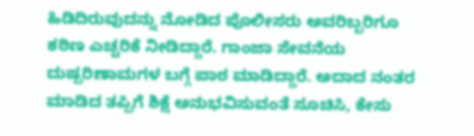ಹಿಡಿದಿರುವುದನ್ನು ನೋಡಿದ ಪೊಲೀಸರು ಅವರಿಬ್ಬರಿಗೂ ಕಠಿಣ ಎಚ್ಚರಿಕೆ ನೀಡಿದ್ದಾರೆ. ಗಾಂಜಾ ಸೇವನೆಯ ದುಷ್ಪರಿಣಾಮಗಳ ಬಗ್ಗೆ ಪಾಠ ಮಾಡಿದ್ದಾರೆ. ಅದಾದ ನಂತರ ಮಾಡಿದ ತಪ್ಪಿಗೆ ಶಿಕ್ಷೆ ಅನುಭವಿಸುವಂತೆ ಸೂಚಿಸಿ, ಕೇಸು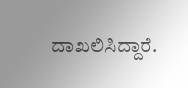ದಾಖಲಿಸಿದ್ದಾರೆ.